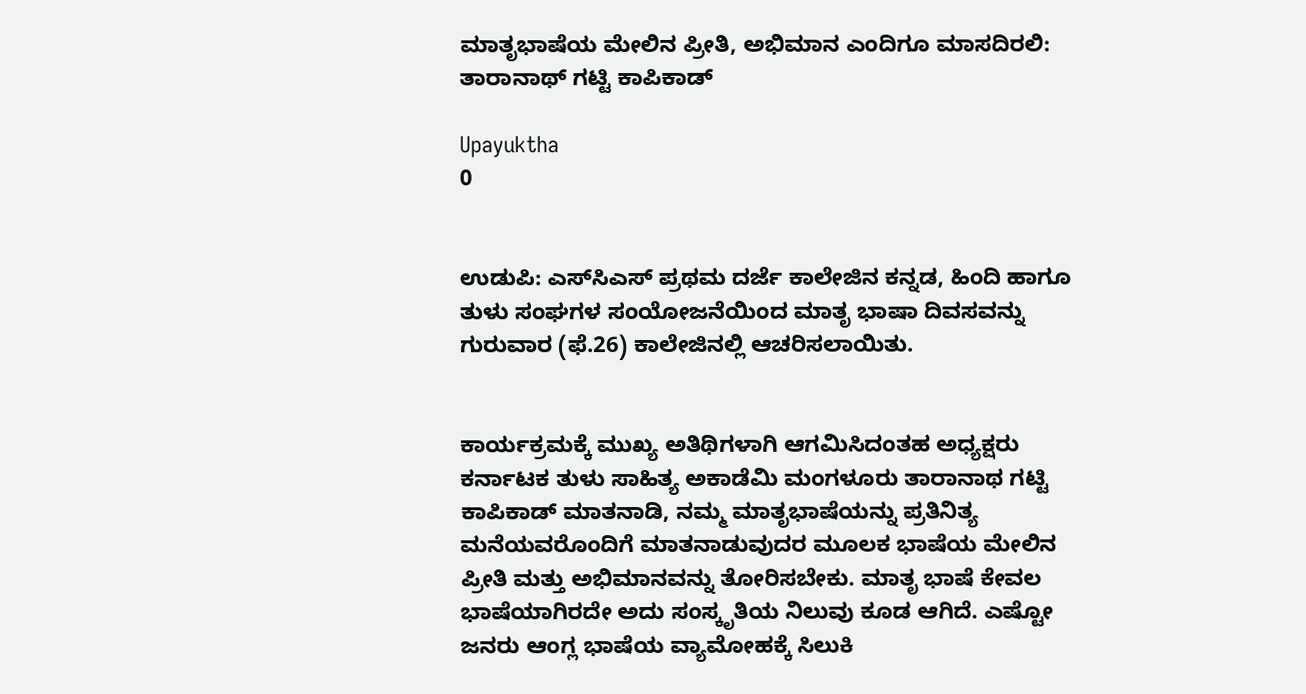ಮಾತೃಭಾಷೆಯ ಮೇಲಿನ ಪ್ರೀತಿ, ಅಭಿಮಾನ ಎಂದಿಗೂ ಮಾಸದಿರಲಿ: ತಾರಾನಾಥ್ ಗಟ್ಟಿ ಕಾಪಿಕಾಡ್

Upayuktha
0


ಉಡುಪಿ: ಎಸ್‌ಸಿಎಸ್ ಪ್ರಥಮ ದರ್ಜೆ ಕಾಲೇಜಿನ ಕನ್ನಡ, ಹಿಂದಿ ಹಾಗೂ ತುಳು ಸಂಘಗಳ ಸಂಯೋಜನೆಯಿಂದ ಮಾತೃ ಭಾಷಾ ದಿವಸವನ್ನು ಗುರುವಾರ (ಫೆ.26) ಕಾಲೇಜಿನಲ್ಲಿ ಆಚರಿಸಲಾಯಿತು.


ಕಾರ್ಯಕ್ರಮಕ್ಕೆ ಮುಖ್ಯ ಅತಿಥಿಗಳಾಗಿ ಆಗಮಿಸಿದಂತಹ ಅಧ್ಯಕ್ಷರು ಕರ್ನಾಟಕ ತುಳು ಸಾಹಿತ್ಯ ಅಕಾಡೆಮಿ ಮಂಗಳೂರು ತಾರಾನಾಥ ಗಟ್ಟಿ ಕಾಪಿಕಾಡ್ ಮಾತನಾಡಿ, ನಮ್ಮ ಮಾತೃಭಾಷೆಯನ್ನು ಪ್ರತಿನಿತ್ಯ ಮನೆಯವರೊಂದಿಗೆ ಮಾತನಾಡುವುದರ ಮೂಲಕ ಭಾಷೆಯ ಮೇಲಿನ ಪ್ರೀತಿ ಮತ್ತು ಅಭಿಮಾನವನ್ನು ತೋರಿಸಬೇಕು. ಮಾತೃ ಭಾಷೆ ಕೇವಲ ಭಾಷೆಯಾಗಿರದೇ ಅದು ಸಂಸ್ಕೃತಿಯ ನಿಲುವು ಕೂಡ ಆಗಿದೆ. ಎಷ್ಟೋ ಜನರು ಆಂಗ್ಲ ಭಾಷೆಯ ವ್ಯಾಮೋಹಕ್ಕೆ ಸಿಲುಕಿ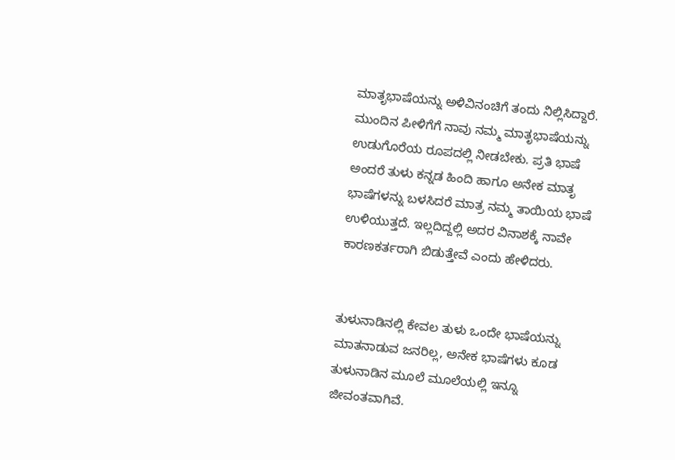ಮಾತೃಭಾಷೆಯನ್ನು ಅಳಿವಿನಂಚಿಗೆ ತಂದು ನಿಲ್ಲಿಸಿದ್ದಾರೆ. ಮುಂದಿನ ಪೀಳಿಗೆಗೆ ನಾವು ನಮ್ಮ ಮಾತೃಭಾಷೆಯನ್ನು ಉಡುಗೊರೆಯ ರೂಪದಲ್ಲಿ ನೀಡಬೇಕು. ಪ್ರತಿ ಭಾಷೆ ಅಂದರೆ ತುಳು ಕನ್ನಡ ಹಿಂದಿ ಹಾಗೂ ಅನೇಕ ಮಾತೃ ಭಾಷೆಗಳನ್ನು ಬಳಸಿದರೆ ಮಾತ್ರ ನಮ್ಮ ತಾಯಿಯ ಭಾಷೆ ಉಳಿಯುತ್ತದೆ. ಇಲ್ಲದಿದ್ದಲ್ಲಿ ಅದರ ವಿನಾಶಕ್ಕೆ ನಾವೇ ಕಾರಣಕರ್ತರಾಗಿ ಬಿಡುತ್ತೇವೆ ಎಂದು ಹೇಳಿದರು.


ತುಳುನಾಡಿನಲ್ಲಿ ಕೇವಲ ತುಳು ಒಂದೇ ಭಾಷೆಯನ್ನು ಮಾತನಾಡುವ ಜನರಿಲ್ಲ, ಅನೇಕ ಭಾಷೆಗಳು ಕೂಡ ತುಳುನಾಡಿನ ಮೂಲೆ ಮೂಲೆಯಲ್ಲಿ ಇನ್ನೂ ಜೀವಂತವಾಗಿವೆ.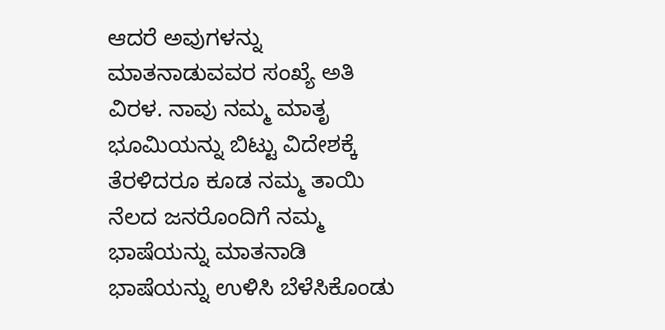ಆದರೆ ಅವುಗಳನ್ನು ಮಾತನಾಡುವವರ ಸಂಖ್ಯೆ ಅತಿ ವಿರಳ. ನಾವು ನಮ್ಮ ಮಾತೃ ಭೂಮಿಯನ್ನು ಬಿಟ್ಟು ವಿದೇಶಕ್ಕೆ ತೆರಳಿದರೂ ಕೂಡ ನಮ್ಮ ತಾಯಿ ನೆಲದ ಜನರೊಂದಿಗೆ ನಮ್ಮ ಭಾಷೆಯನ್ನು ಮಾತನಾಡಿ ಭಾಷೆಯನ್ನು ಉಳಿಸಿ ಬೆಳೆಸಿಕೊಂಡು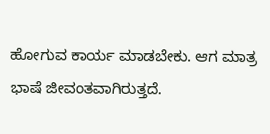ಹೋಗುವ ಕಾರ್ಯ ಮಾಡಬೇಕು. ಆಗ ಮಾತ್ರ ಭಾಷೆ ಜೀವಂತವಾಗಿರುತ್ತದೆ.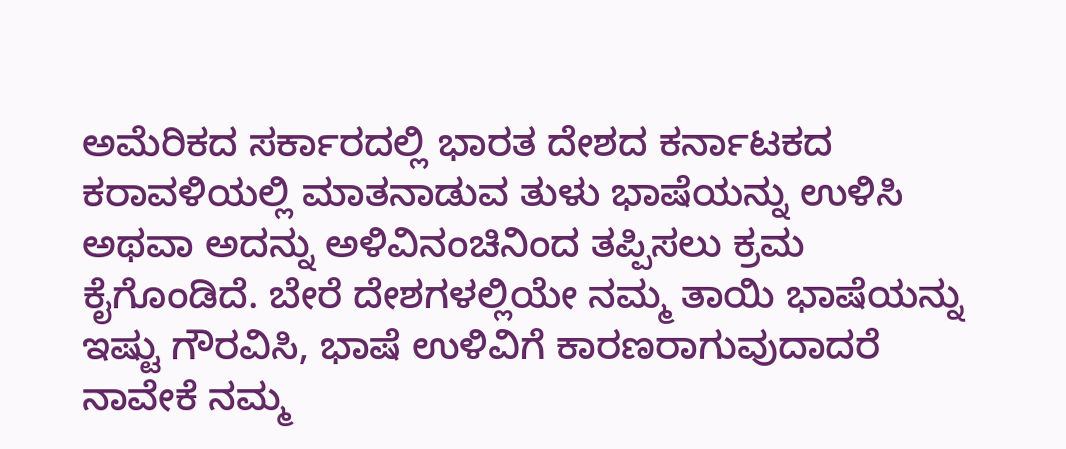ಅಮೆರಿಕದ ಸರ್ಕಾರದಲ್ಲಿ ಭಾರತ ದೇಶದ ಕರ್ನಾಟಕದ ಕರಾವಳಿಯಲ್ಲಿ ಮಾತನಾಡುವ ತುಳು ಭಾಷೆಯನ್ನು ಉಳಿಸಿ ಅಥವಾ ಅದನ್ನು ಅಳಿವಿನಂಚಿನಿಂದ ತಪ್ಪಿಸಲು ಕ್ರಮ ಕೈಗೊಂಡಿದೆ. ಬೇರೆ ದೇಶಗಳಲ್ಲಿಯೇ ನಮ್ಮ ತಾಯಿ ಭಾಷೆಯನ್ನು ಇಷ್ಟು ಗೌರವಿಸಿ, ಭಾಷೆ ಉಳಿವಿಗೆ ಕಾರಣರಾಗುವುದಾದರೆ ನಾವೇಕೆ ನಮ್ಮ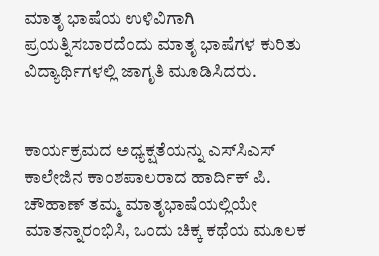ಮಾತೃ ಭಾಷೆಯ ಉಳಿವಿಗಾಗಿ ಪ್ರಯತ್ನಿಸಬಾರದೆಂದು ಮಾತೃ ಭಾಷೆಗಳ ಕುರಿತು ವಿದ್ಯಾರ್ಥಿಗಳಲ್ಲಿ ಜಾಗೃತಿ ಮೂಡಿಸಿದರು.


ಕಾರ್ಯಕ್ರಮದ ಅಧ್ಯಕ್ಷತೆಯನ್ನು ಎಸ್‌ಸಿಎಸ್‌ ಕಾಲೇಜಿನ ಕಾಂಶಪಾಲರಾದ ಹಾರ್ದಿಕ್ ಪಿ. ಚೌಹಾಣ್ ತಮ್ಮ ಮಾತೃಭಾಷೆಯಲ್ಲಿಯೇ ಮಾತನ್ನಾರಂಭಿಸಿ, ಒಂದು ಚಿಕ್ಕ ಕಥೆಯ ಮೂಲಕ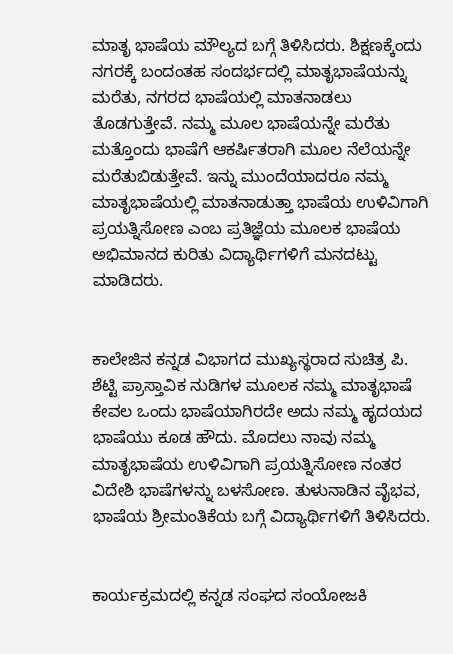ಮಾತೃ ಭಾಷೆಯ ಮೌಲ್ಯದ ಬಗ್ಗೆ ತಿಳಿಸಿದರು. ಶಿಕ್ಷಣಕ್ಕೆಂದು ನಗರಕ್ಕೆ ಬಂದಂತಹ ಸಂದರ್ಭದಲ್ಲಿ ಮಾತೃಭಾಷೆಯನ್ನು ಮರೆತು, ನಗರದ ಭಾಷೆಯಲ್ಲಿ ಮಾತನಾಡಲು ತೊಡಗುತ್ತೇವೆ. ನಮ್ಮ ಮೂಲ ಭಾಷೆಯನ್ನೇ ಮರೆತು ಮತ್ತೊಂದು ಭಾಷೆಗೆ ಆಕರ್ಷಿತರಾಗಿ ಮೂಲ ನೆಲೆಯನ್ನೇ ಮರೆತುಬಿಡುತ್ತೇವೆ. ಇನ್ನು ಮುಂದೆಯಾದರೂ ನಮ್ಮ ಮಾತೃಭಾಷೆಯಲ್ಲಿ ಮಾತನಾಡುತ್ತಾ ಭಾಷೆಯ ಉಳಿವಿಗಾಗಿ ಪ್ರಯತ್ನಿಸೋಣ ಎಂಬ ಪ್ರತಿಜ್ಞೆಯ ಮೂಲಕ ಭಾಷೆಯ ಅಭಿಮಾನದ ಕುರಿತು ವಿದ್ಯಾರ್ಥಿಗಳಿಗೆ ಮನದಟ್ಟು ಮಾಡಿದರು.


ಕಾಲೇಜಿನ ಕನ್ನಡ ವಿಭಾಗದ ಮುಖ್ಯಸ್ಥರಾದ ಸುಚಿತ್ರ ಪಿ. ಶೆಟ್ಟಿ ಪ್ರಾಸ್ತಾವಿಕ ನುಡಿಗಳ ಮೂಲಕ ನಮ್ಮ ಮಾತೃಭಾಷೆ ಕೇವಲ ಒಂದು ಭಾಷೆಯಾಗಿರದೇ ಅದು ನಮ್ಮ ಹೃದಯದ ಭಾಷೆಯು ಕೂಡ ಹೌದು. ಮೊದಲು ನಾವು ನಮ್ಮ ಮಾತೃಭಾಷೆಯ ಉಳಿವಿಗಾಗಿ ಪ್ರಯತ್ನಿಸೋಣ ನಂತರ ವಿದೇಶಿ ಭಾಷೆಗಳನ್ನು ಬಳಸೋಣ. ತುಳುನಾಡಿನ ವೈಭವ, ಭಾಷೆಯ ಶ್ರೀಮಂತಿಕೆಯ ಬಗ್ಗೆ ವಿದ್ಯಾರ್ಥಿಗಳಿಗೆ ತಿಳಿಸಿದರು.


ಕಾರ್ಯಕ್ರಮದಲ್ಲಿ ಕನ್ನಡ ಸಂಘದ ಸಂಯೋಜಕಿ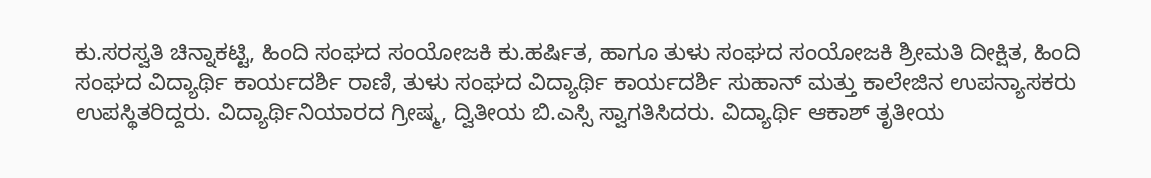ಕು.ಸರಸ್ವತಿ ಚಿನ್ನಾಕಟ್ಟಿ, ಹಿಂದಿ ಸಂಘದ ಸಂಯೋಜಕಿ ಕು.ಹರ್ಷಿತ, ಹಾಗೂ ತುಳು ಸಂಘದ ಸಂಯೋಜಕಿ ಶ್ರೀಮತಿ ದೀಕ್ಷಿತ, ಹಿಂದಿ ಸಂಘದ ವಿದ್ಯಾರ್ಥಿ ಕಾರ್ಯದರ್ಶಿ ರಾಣಿ, ತುಳು ಸಂಘದ ವಿದ್ಯಾರ್ಥಿ ಕಾರ್ಯದರ್ಶಿ ಸುಹಾನ್ ಮತ್ತು ಕಾಲೇಜಿನ ಉಪನ್ಯಾಸಕರು ಉಪಸ್ಥಿತರಿದ್ದರು. ವಿದ್ಯಾರ್ಥಿನಿಯಾರದ ಗ್ರೀಷ್ಮ, ದ್ವಿತೀಯ ಬಿ.ಎಸ್ಸಿ ಸ್ವಾಗತಿಸಿದರು. ವಿದ್ಯಾರ್ಥಿ ಆಕಾಶ್ ತೃತೀಯ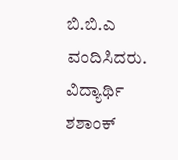ಬಿ.ಬಿ.ಎ ವಂದಿಸಿದರು. ವಿದ್ಯಾರ್ಥಿ ಶಶಾಂಕ್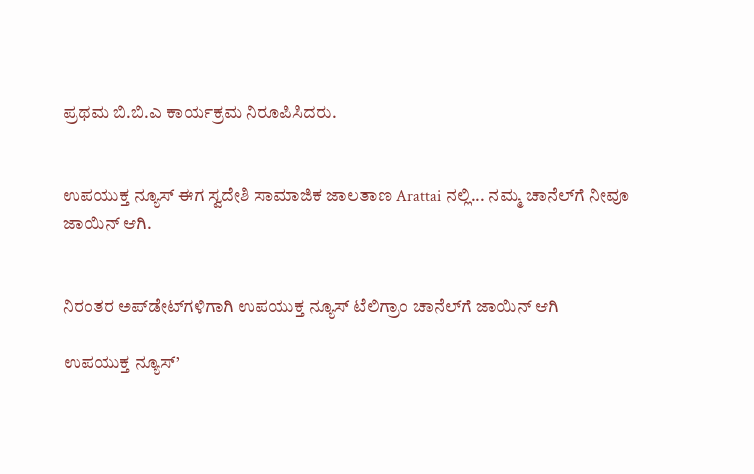ಪ್ರಥಮ ಬಿ.ಬಿ.ಎ ಕಾರ್ಯಕ್ರಮ ನಿರೂಪಿಸಿದರು.


ಉಪಯುಕ್ತ ನ್ಯೂಸ್ ಈಗ ಸ್ವದೇಶಿ ಸಾಮಾಜಿಕ ಜಾಲತಾಣ Arattai ನಲ್ಲಿ... ನಮ್ಮ ಚಾನೆಲ್‌ಗೆ ನೀವೂ ಜಾಯಿನ್ ಆಗಿ.


ನಿರಂತರ ಅಪ್‌ಡೇಟ್‌ಗಳಿಗಾಗಿ ಉಪಯುಕ್ತ ನ್ಯೂಸ್‌ ಟೆಲಿಗ್ರಾಂ ಚಾನೆಲ್‌ಗೆ ಜಾಯಿನ್‌ ಆಗಿ

ಉಪಯುಕ್ತ ನ್ಯೂಸ್‌’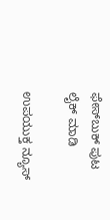ಫೇಸ್‌ಬುಕ್ ಪುಟ ಲೈಕ್ ಮಾಡಿ

ಉಪಯುಕ್ತ ನ್ಯೂಸ್‌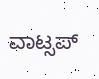ವಾಟ್ಸಪ್‌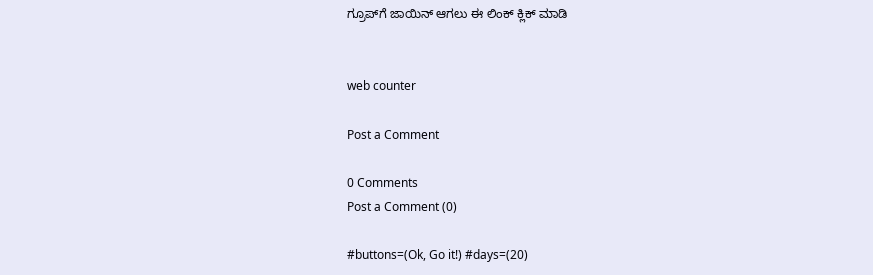ಗ್ರೂಪ್‌ಗೆ ಜಾಯಿನ್ ಆಗಲು ಈ ಲಿಂಕ್ ಕ್ಲಿಕ್ ಮಾಡಿ


web counter

Post a Comment

0 Comments
Post a Comment (0)

#buttons=(Ok, Go it!) #days=(20)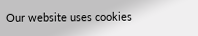Our website uses cookies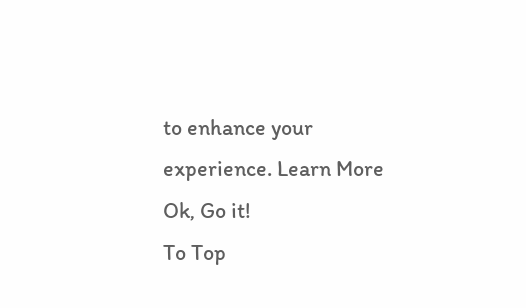to enhance your experience. Learn More
Ok, Go it!
To Top